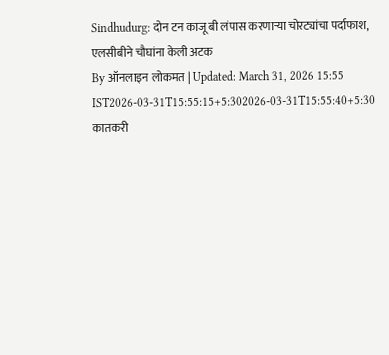Sindhudurg: दोन टन काजू बी लंपास करणाऱ्या चोरट्यांचा पर्दाफाश, एलसीबीने चौघांना केली अटक
By ऑनलाइन लोकमत | Updated: March 31, 2026 15:55 IST2026-03-31T15:55:15+5:302026-03-31T15:55:40+5:30
कातकरी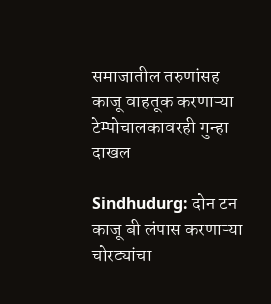समाजातील तरुणांसह काजू वाहतूक करणाऱ्या टेम्पोचालकावरही गुन्हा दाखल

Sindhudurg: दोन टन काजू बी लंपास करणाऱ्या चोरट्यांचा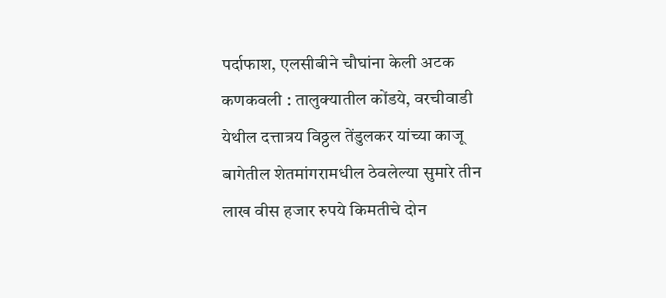पर्दाफाश, एलसीबीने चौघांना केली अटक
कणकवली : तालुक्यातील कोंडये, वरचीवाडी येथील दत्तात्रय विठ्ठल तेंडुलकर यांच्या काजू बागेतील शेतमांगरामधील ठेवलेल्या सुमारे तीन लाख वीस हजार रुपये किमतीचे दोन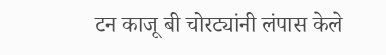टन काजू बी चोरट्यांनी लंपास केले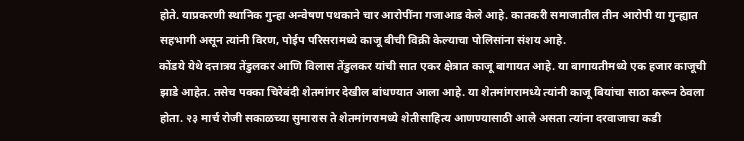होते. याप्रकरणी स्थानिक गुन्हा अन्वेषण पथकाने चार आरोपींना गजाआड केले आहे. कातकरी समाजातील तीन आरोपी या गुन्ह्यात सहभागी असून त्यांनी विरण, पोईप परिसरामध्ये काजू बीची विक्री केल्याचा पोलिसांना संशय आहे.
कोंडये येथे दत्तात्रय तेंडुलकर आणि विलास तेंडुलकर यांची सात एकर क्षेत्रात काजू बागायत आहे. या बागायतीमध्ये एक हजार काजूची झाडे आहेत. तसेच पक्का चिरेबंदी शेतमांगर देखील बांधण्यात आला आहे. या शेतमांगरामध्ये त्यांनी काजू बियांचा साठा करून ठेवला होता. २३ मार्च रोजी सकाळच्या सुमारास ते शेतमांगरामध्ये शेतीसाहित्य आणण्यासाठी आले असता त्यांना दरवाजाचा कडी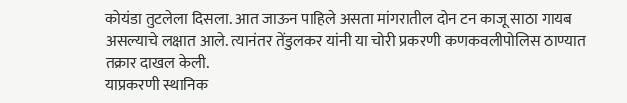कोयंडा तुटलेला दिसला. आत जाऊन पाहिले असता मांगरातील दोन टन काजू साठा गायब असल्याचे लक्षात आले. त्यानंतर तेंडुलकर यांनी या चोरी प्रकरणी कणकवलीपोलिस ठाण्यात तक्रार दाखल केली.
याप्रकरणी स्थानिक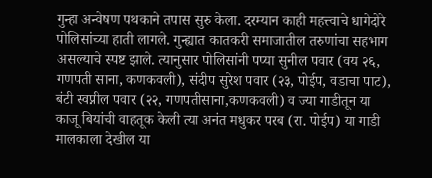गुन्हा अन्वेषण पथकाने तपास सुरु केला. दरम्यान काही महत्त्वाचे धागेदोरे पोलिसांच्या हाती लागले. गुन्ह्यात कातकरी समाजातील तरुणांचा सहभाग असल्याचे स्पष्ट झाले. त्यानुसार पोलिसांनी पप्या सुनील पवार (वय २६, गणपती साना, कणकवली), संदीप सुरेश पवार (२३, पोईप, वडाचा पाट), बंटी स्वप्नील पवार (२२, गणपतीसाना,कणकवली) व ज्या गाडीतून या काजू बियांची वाहतूक केली त्या अनंत मधुकर परब (रा. पोईप) या गाडी मालकाला देखील या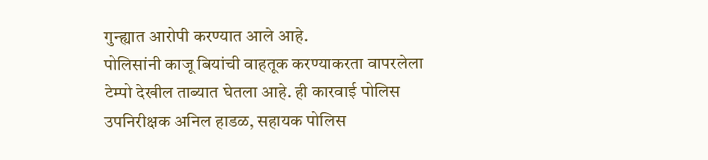गुन्ह्यात आरोपी करण्यात आले आहे.
पोलिसांनी काजू बियांची वाहतूक करण्याकरता वापरलेला टेम्पो देखील ताब्यात घेतला आहे. ही कारवाई पोलिस उपनिरीक्षक अनिल हाडळ, सहायक पोलिस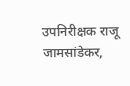उपनिरीक्षक राजू जामसांडेकर,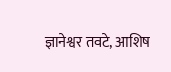ज्ञानेश्वर तवटे, आशिष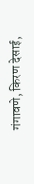गंगावणे, किरण देसाई,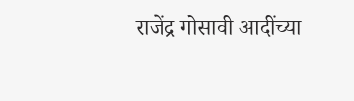राजेंद्र गोसावी आदींच्या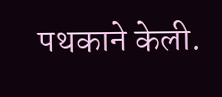पथकाने केली.